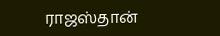ராஜஸ்தான்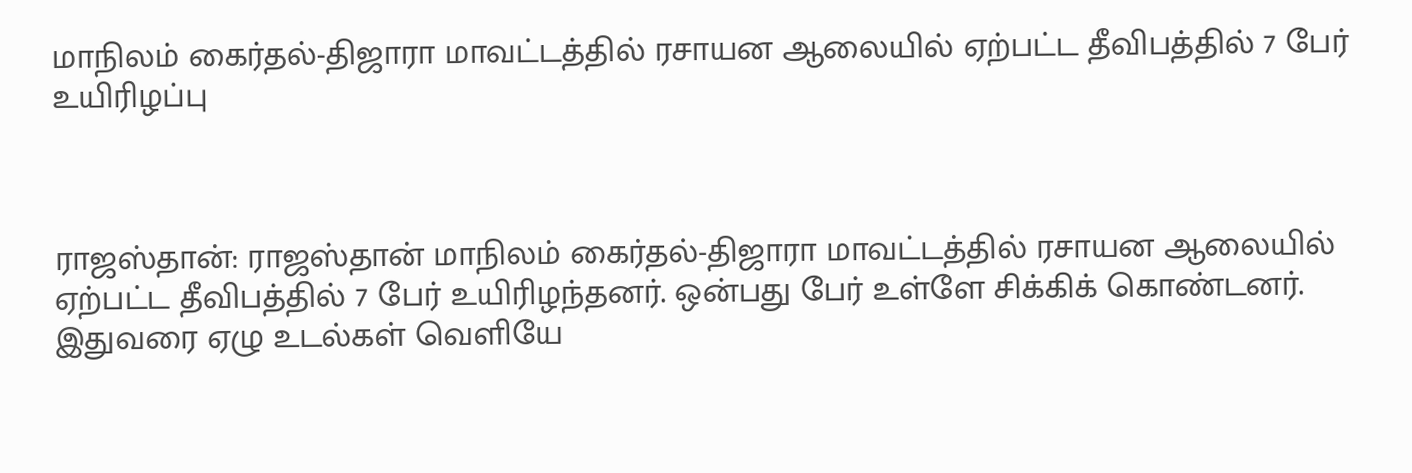மாநிலம் கைர்தல்-திஜாரா மாவட்டத்தில் ரசாயன ஆலையில் ஏற்பட்ட தீவிபத்தில் 7 பேர் உயிரிழப்பு



ராஜஸ்தான்: ராஜஸ்தான் மாநிலம் கைர்தல்-திஜாரா மாவட்டத்தில் ரசாயன ஆலையில் ஏற்பட்ட தீவிபத்தில் 7 பேர் உயிரிழந்தனர். ஒன்பது பேர் உள்ளே சிக்கிக் கொண்டனர். இதுவரை ஏழு உடல்கள் வெளியே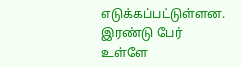எடுக்கப்பட்டுள்ளன. இரண்டு பேர் உள்ளே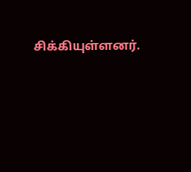சிக்கியுள்ளனர்.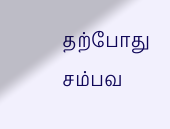தற்போது சம்பவ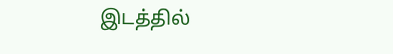இடத்தில்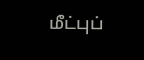மீட்புப்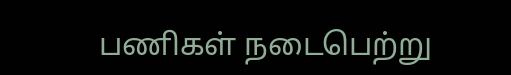பணிகள் நடைபெற்று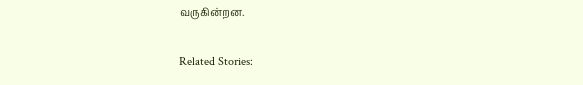வருகின்றன.

Related Stories: